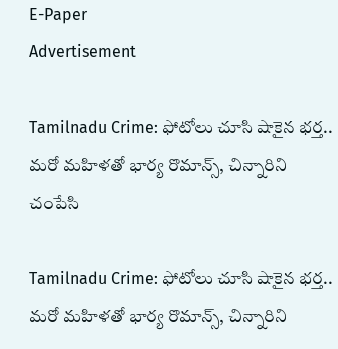E-Paper
Advertisement

Tamilnadu Crime: ఫోటోలు చూసి షాకైన భర్త.. మరో మహిళతో భార్య రొమాన్స్, చిన్నారిని చంపేసి

Tamilnadu Crime: ఫోటోలు చూసి షాకైన భర్త.. మరో మహిళతో భార్య రొమాన్స్, చిన్నారిని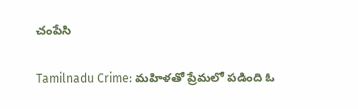చంపేసి

Tamilnadu Crime: మహిళతో ప్రేమలో పడింది ఓ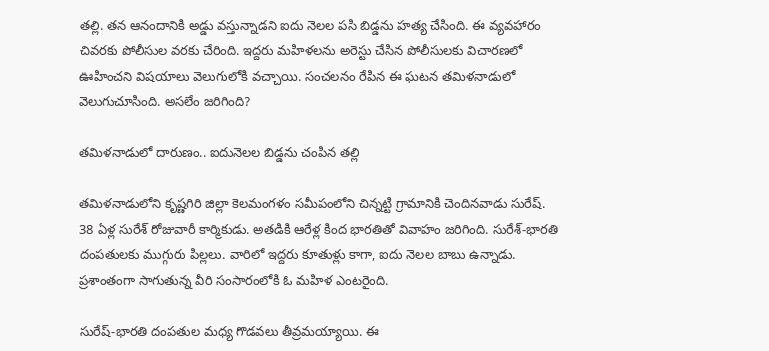తల్లి. తన ఆనందానికి అడ్డు వస్తున్నాడని ఐదు నెలల పసి బిడ్డను హత్య చేసింది. ఈ వ్యవహారం చివరకు పోలీసుల వరకు చేరింది. ఇద్దరు మహిళలను అరెస్టు చేసిన పోలీసులకు విచారణలో ఊహించని విషయాలు వెలుగులోకి వచ్చాయి. సంచలనం రేపిన ఈ ఘటన తమిళనాడులో వెలుగుచూసింది. అసలేం జరిగింది?

తమిళనాడులో దారుణం.. ఐదునెలల బిడ్డను చంపిన తల్లి

తమిళనాడులోని కృష్ణగిరి జిల్లా కెలమంగళం సమీపంలోని చిన్నట్టి గ్రామానికి చెందినవాడు సురేష్‌. 38 ఏళ్ల సురేశ్ రోజువారీ కార్మికుడు. అతడికి ఆరేళ్ల కింద భారతితో వివాహం జరిగింది. సురేశ్-భారతి దంపతులకు ముగ్గురు పిల్లలు. వారిలో ఇద్దరు కూతుళ్లు కాగా, ఐదు నెలల బాబు ఉన్నాడు. ప్రశాంతంగా సాగుతున్న వీరి సంసారంలోకి ఓ మహిళ ఎంటరైంది.

సురేష్‌-భారతి దంపతుల మధ్య గొడవలు తీవ్రమయ్యాయి. ఈ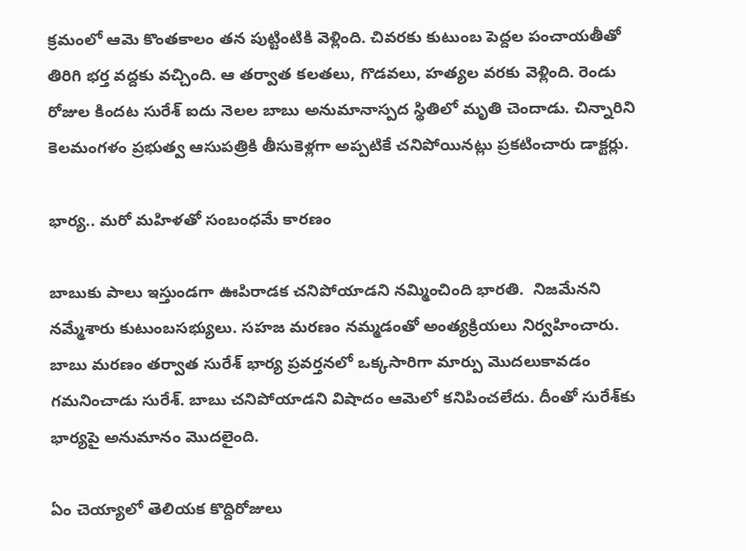క్రమంలో ఆమె కొంతకాలం తన పుట్టింటికి వెళ్లింది. చివరకు కుటుంబ పెద్దల పంచాయతీతో తిరిగి భర్త వద్దకు వచ్చింది. ఆ తర్వాత కలతలు, గొడవలు, హత్యల వరకు వెళ్లింది. రెండు రోజుల కిందట సురేశ్ ఐదు నెలల బాబు అనుమానాస్పద స్థితిలో మృతి చెందాడు. చిన్నారిని కెలమంగళం ప్రభుత్వ ఆసుపత్రికి తీసుకెళ్లగా అప్పటికే చనిపోయినట్లు ప్రకటించారు డాక్టర్లు.

భార్య.. మరో మహిళతో సంబంధమే కారణం

బాబుకు పాలు ఇస్తుండగా ఊపిరాడక చనిపోయాడని నమ్మించింది భారతి.  నిజమేనని నమ్మేశారు కుటుంబసభ్యులు. సహజ మరణం నమ్మడంతో అంత్యక్రియలు నిర్వహించారు. బాబు మరణం తర్వాత సురేశ్ భార్య ప్రవర్తనలో ఒక్కసారిగా మార్పు మొదలుకావడం గమనించాడు సురేశ్. బాబు చనిపోయాడని విషాదం ఆమెలో కనిపించలేదు. దీంతో సురేశ్‌కు భార్యపై అనుమానం మొదలైంది.

ఏం చెయ్యాలో తెలియక కొద్దిరోజులు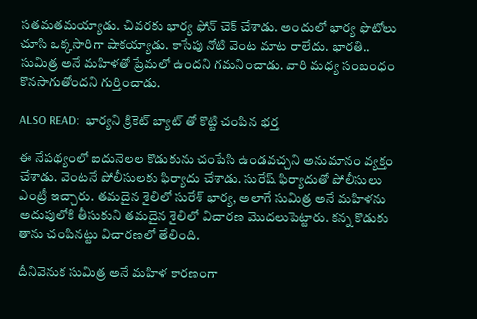సతమతమయ్యాడు. చివరకు భార్య ఫోన్‌ చెక్‌ చేశాడు. అందులో భార్య ఫొటోలు చూసి ఒక్కసారిగా షాకయ్యాడు. కాసేపు నోటి వెంట మాట రాలేదు. భారతి.. సుమిత్ర అనే మహిళతో ప్రేమలో ఉందని గమనించాడు. వారి మధ్య సంబంధం కొనసాగుతోందని గుర్తించాడు.

ALSO READ:  భార్యని క్రికెట్ బ్యాట్ తో కొట్టి చంపిన భర్త

ఈ నేపథ్యంలో ఐదునెలల కొడుకును చంపేసి ఉండవచ్చని అనుమానం వ్యక్తం చేశాడు. వెంటనే పోలీసులకు ఫిర్యాదు చేశాడు. సురేష్‌ ఫిర్యాదుతో పోలీసులు ఎంట్రీ ఇచ్చారు. తమదైన శైలిలో సురేశ్ భార్య, అలాగే సుమిత్ర అనే మహిళను అదుపులోకి తీసుకుని తమదైన శైలిలో విచారణ మొదలుపెట్టారు. కన్న కొడుకు తాను చంపినట్టు విచారణలో తేలింది.

దీనివెనుక సుమిత్ర అనే మహిళ కారణంగా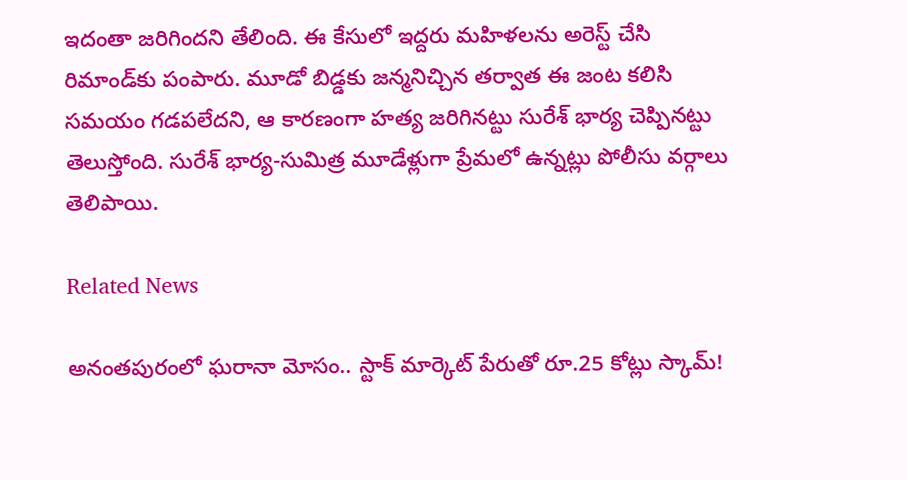ఇదంతా జరిగిందని తేలింది. ఈ కేసులో ఇద్దరు మహిళలను అరెస్ట్ చేసి రిమాండ్‌కు పంపారు. మూడో బిడ్డకు జన్మనిచ్చిన తర్వాత ఈ జంట కలిసి సమయం గడపలేదని, ఆ కారణంగా హత్య జరిగినట్టు సురేశ్ భార్య చెప్పినట్టు తెలుస్తోంది. సురేశ్ భార్య-సుమిత్ర మూడేళ్లుగా ప్రేమలో ఉన్నట్లు పోలీసు వర్గాలు తెలిపాయి.

Related News

అనంతపురంలో ఘరానా మోసం.. స్టాక్ మార్కెట్ పేరుతో రూ.25 కోట్లు స్కామ్!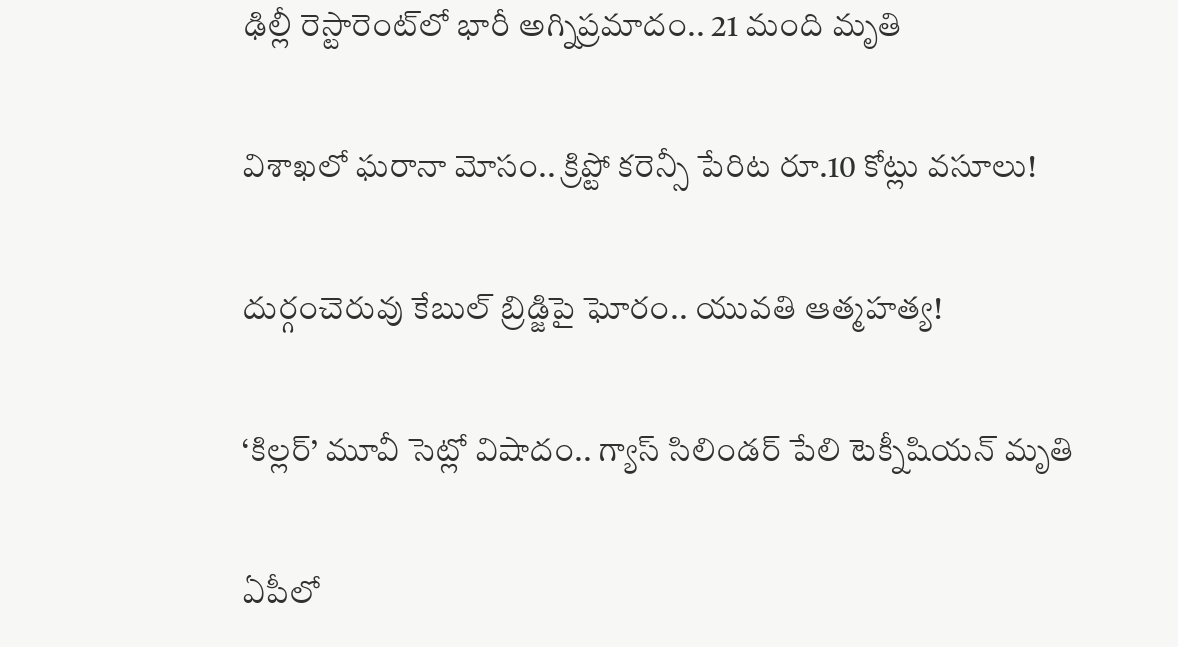ఢిల్లీ రెస్టారెంట్‌లో భారీ అగ్నిప్రమాదం.. 21 మంది మృతి

విశాఖలో ఘరానా మోసం.. క్రిప్టో కరెన్సీ పేరిట రూ.10 కోట్లు వసూలు!

దుర్గంచెరువు కేబుల్ బ్రిడ్జిపై ఘోరం.. యువతి ఆత్మహత్య!

‘కిల్లర్’ మూవీ సెట్లో విషాదం.. గ్యాస్ సిలిండర్ పేలి టెక్నీషియన్ మృతి

ఏపీలో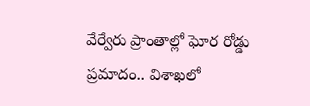వేర్వేరు ప్రాంతాల్లో ఘోర రోడ్డు ప్రమాదం.. విశాఖలో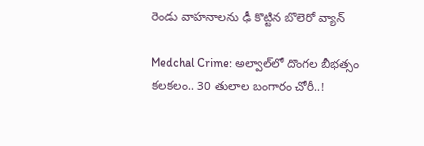రెండు వాహనాలను ఢీ కొట్టిన బొలెరో వ్యాన్

Medchal Crime: అల్వాల్‌లో దొంగల బీభత్సం కలకలం.. 30 తులాల బంగారం చోరీ..!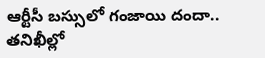ఆర్టీసీ బస్సులో గంజాయి దందా.. తనిఖీల్లో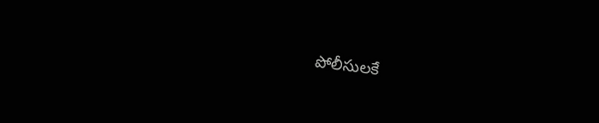పోలీసులకే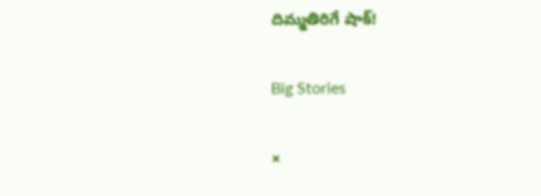దిమ్మతిరిగే షాక్!

Big Stories

×